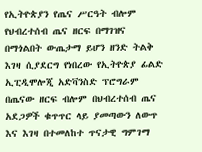የኢትዮጵያን የጤና ሥርዓት ብሎም የህብረተሰብ ጤና ዘርፍ በማገዝና በማጎልበት ውጤታማ ይሆን ዘንድ ትልቅ እገዛ ሲያደርግ የነበረው የኢትዮጵያ ፊልድ ኢፒዲሞሎጂ አድቫንስድ ፕሮግራም በጤናው ዘርፍ ብሎም በህብረተሰብ ጤና አደጋዎች ቁጥጥር ላይ ያመጣውን ለውጥ እና እገዛ በተመለከተ ጥናታዊ ግምገማ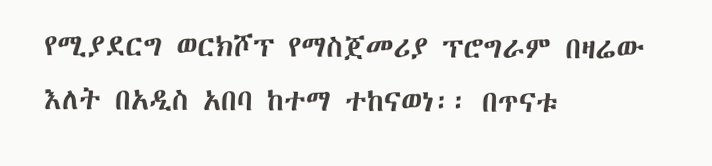የሚያደርግ ወርክሾፕ የማስጀመሪያ ፕሮግራም በዛሬው እለት በአዲስ አበባ ከተማ ተከናወነ፡፡ በጥናቱ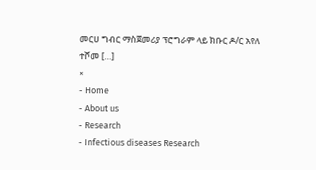መርሀ ግብር ማስጀመሪያ ፕሮግራም ላይ ክቡር ዶ/ር አየለ ተሾመ […]
×
- Home
- About us
- Research
- Infectious diseases Research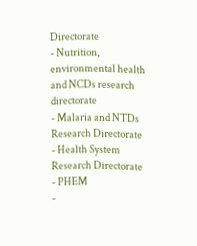Directorate
- Nutrition, environmental health and NCDs research directorate
- Malaria and NTDs Research Directorate
- Health System Research Directorate
- PHEM
-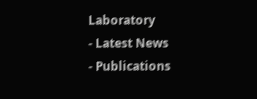Laboratory
- Latest News
- Publications